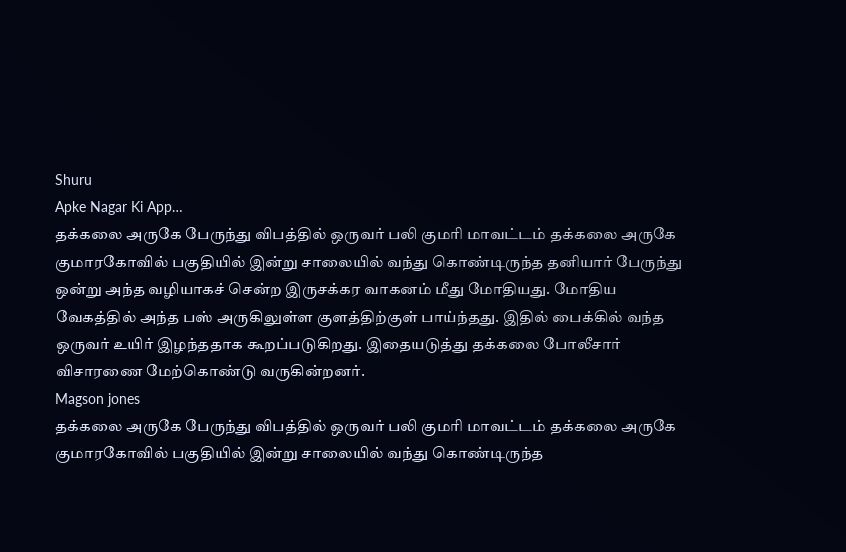Shuru
Apke Nagar Ki App…
தக்கலை அருகே பேருந்து விபத்தில் ஒருவர் பலி குமரி மாவட்டம் தக்கலை அருகே குமாரகோவில் பகுதியில் இன்று சாலையில் வந்து கொண்டிருந்த தனியார் பேருந்து ஒன்று அந்த வழியாகச் சென்ற இருசக்கர வாகனம் மீது மோதியது. மோதிய வேகத்தில் அந்த பஸ் அருகிலுள்ள குளத்திற்குள் பாய்ந்தது. இதில் பைக்கில் வந்த ஒருவர் உயிர் இழந்ததாக கூறப்படுகிறது. இதையடுத்து தக்கலை போலீசார் விசாரணை மேற்கொண்டு வருகின்றனர்.
Magson jones
தக்கலை அருகே பேருந்து விபத்தில் ஒருவர் பலி குமரி மாவட்டம் தக்கலை அருகே குமாரகோவில் பகுதியில் இன்று சாலையில் வந்து கொண்டிருந்த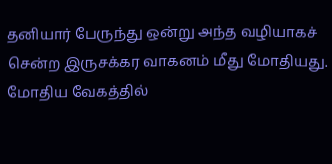தனியார் பேருந்து ஒன்று அந்த வழியாகச் சென்ற இருசக்கர வாகனம் மீது மோதியது. மோதிய வேகத்தில்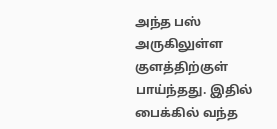அந்த பஸ் அருகிலுள்ள குளத்திற்குள் பாய்ந்தது. இதில் பைக்கில் வந்த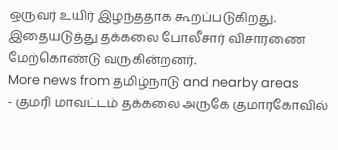ஒருவர் உயிர் இழந்ததாக கூறப்படுகிறது. இதையடுத்து தக்கலை போலீசார் விசாரணை மேற்கொண்டு வருகின்றனர்.
More news from தமிழ்நாடு and nearby areas
- குமரி மாவட்டம் தக்கலை அருகே குமாரகோவில்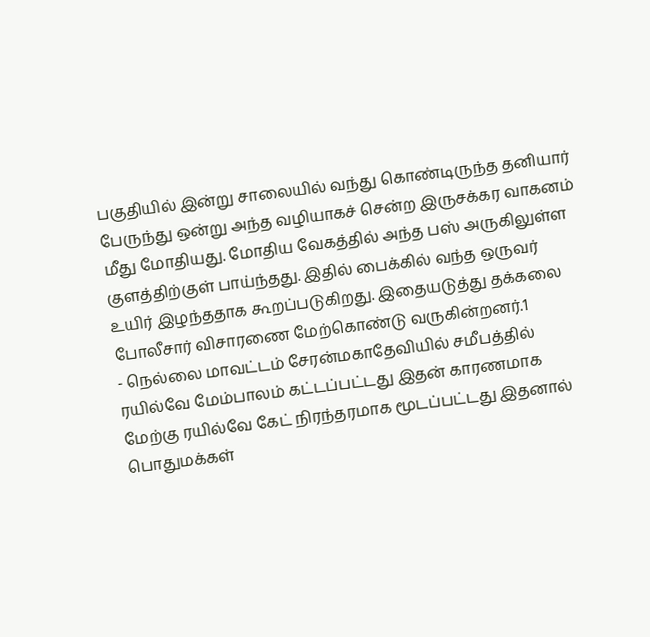பகுதியில் இன்று சாலையில் வந்து கொண்டிருந்த தனியார் பேருந்து ஒன்று அந்த வழியாகச் சென்ற இருசக்கர வாகனம் மீது மோதியது. மோதிய வேகத்தில் அந்த பஸ் அருகிலுள்ள குளத்திற்குள் பாய்ந்தது. இதில் பைக்கில் வந்த ஒருவர் உயிர் இழந்ததாக கூறப்படுகிறது. இதையடுத்து தக்கலை போலீசார் விசாரணை மேற்கொண்டு வருகின்றனர்.1
- நெல்லை மாவட்டம் சேரன்மகாதேவியில் சமீபத்தில் ரயில்வே மேம்பாலம் கட்டப்பட்டது இதன் காரணமாக மேற்கு ரயில்வே கேட் நிரந்தரமாக மூடப்பட்டது இதனால் பொதுமக்கள்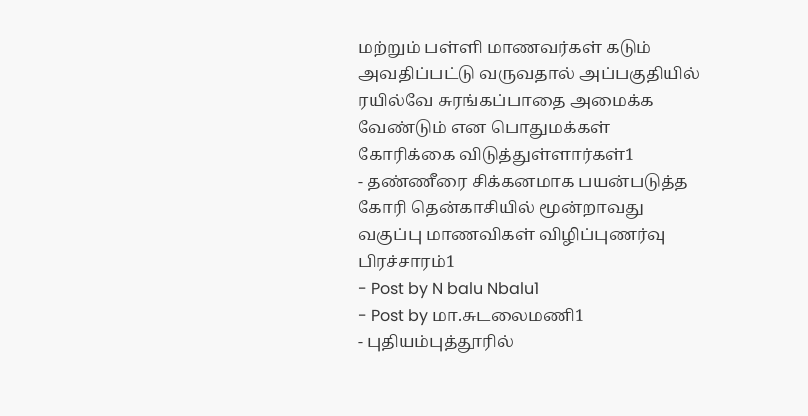மற்றும் பள்ளி மாணவர்கள் கடும் அவதிப்பட்டு வருவதால் அப்பகுதியில் ரயில்வே சுரங்கப்பாதை அமைக்க வேண்டும் என பொதுமக்கள் கோரிக்கை விடுத்துள்ளார்கள்1
- தண்ணீரை சிக்கனமாக பயன்படுத்த கோரி தென்காசியில் மூன்றாவது வகுப்பு மாணவிகள் விழிப்புணர்வு பிரச்சாரம்1
- Post by N balu Nbalu1
- Post by மா.சுடலைமணி1
- புதியம்புத்தூரில்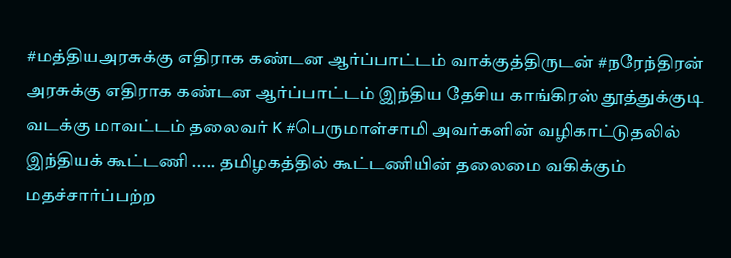#மத்தியஅரசுக்கு எதிராக கண்டன ஆர்ப்பாட்டம் வாக்குத்திருடன் #நரேந்திரன் அரசுக்கு எதிராக கண்டன ஆர்ப்பாட்டம் இந்திய தேசிய காங்கிரஸ் தூத்துக்குடி வடக்கு மாவட்டம் தலைவர் K #பெருமாள்சாமி அவர்களின் வழிகாட்டுதலில் இந்தியக் கூட்டணி ..... தமிழகத்தில் கூட்டணியின் தலைமை வகிக்கும் மதச்சார்ப்பற்ற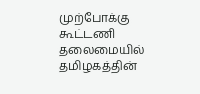முற்போக்கு கூட்டணி தலைமையில் தமிழகத்தின்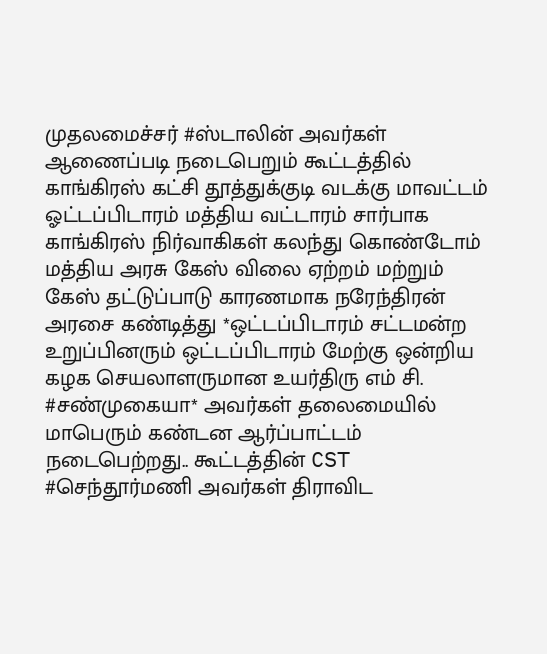முதலமைச்சர் #ஸ்டாலின் அவர்கள் ஆணைப்படி நடைபெறும் கூட்டத்தில் காங்கிரஸ் கட்சி தூத்துக்குடி வடக்கு மாவட்டம் ஓட்டப்பிடாரம் மத்திய வட்டாரம் சார்பாக காங்கிரஸ் நிர்வாகிகள் கலந்து கொண்டோம் மத்திய அரசு கேஸ் விலை ஏற்றம் மற்றும் கேஸ் தட்டுப்பாடு காரணமாக நரேந்திரன் அரசை கண்டித்து *ஒட்டப்பிடாரம் சட்டமன்ற உறுப்பினரும் ஒட்டப்பிடாரம் மேற்கு ஒன்றிய கழக செயலாளருமான உயர்திரு எம் சி. #சண்முகையா* அவர்கள் தலைமையில் மாபெரும் கண்டன ஆர்ப்பாட்டம் நடைபெற்றது.. கூட்டத்தின் CST #செந்தூர்மணி அவர்கள் திராவிட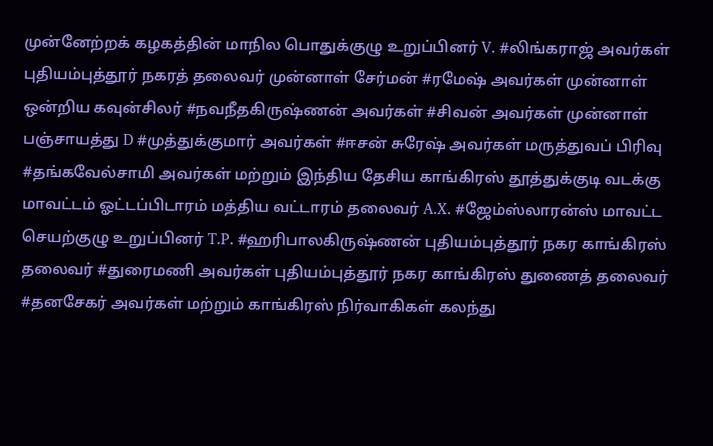முன்னேற்றக் கழகத்தின் மாநில பொதுக்குழு உறுப்பினர் V. #லிங்கராஜ் அவர்கள் புதியம்புத்தூர் நகரத் தலைவர் முன்னாள் சேர்மன் #ரமேஷ் அவர்கள் முன்னாள் ஒன்றிய கவுன்சிலர் #நவநீதகிருஷ்ணன் அவர்கள் #சிவன் அவர்கள் முன்னாள் பஞ்சாயத்து D #முத்துக்குமார் அவர்கள் #ஈசன் சுரேஷ் அவர்கள் மருத்துவப் பிரிவு #தங்கவேல்சாமி அவர்கள் மற்றும் இந்திய தேசிய காங்கிரஸ் தூத்துக்குடி வடக்கு மாவட்டம் ஓட்டப்பிடாரம் மத்திய வட்டாரம் தலைவர் A.X. #ஜேம்ஸ்லாரன்ஸ் மாவட்ட செயற்குழு உறுப்பினர் T.P. #ஹரிபாலகிருஷ்ணன் புதியம்புத்தூர் நகர காங்கிரஸ் தலைவர் #துரைமணி அவர்கள் புதியம்புத்தூர் நகர காங்கிரஸ் துணைத் தலைவர் #தனசேகர் அவர்கள் மற்றும் காங்கிரஸ் நிர்வாகிகள் கலந்து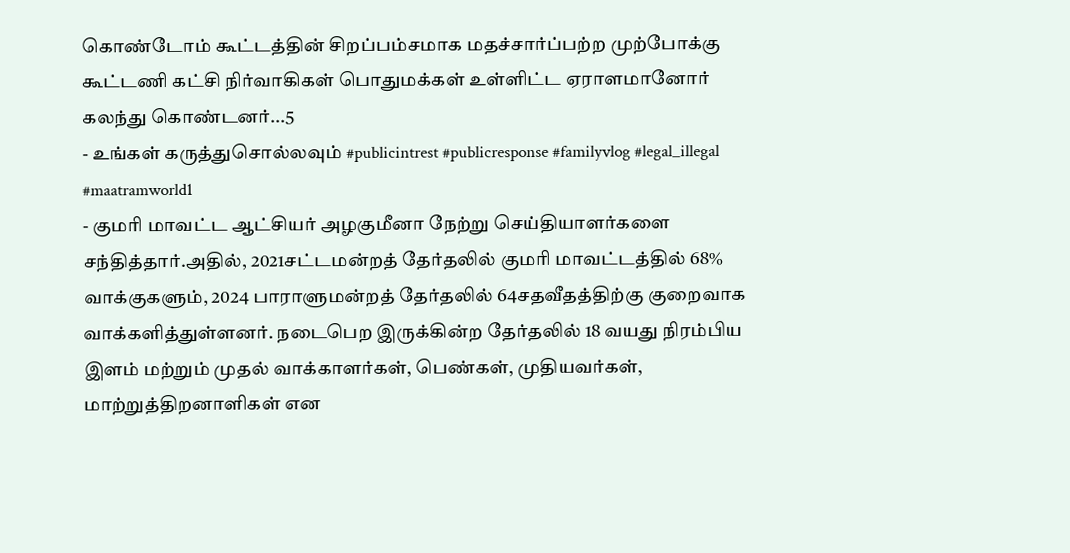கொண்டோம் கூட்டத்தின் சிறப்பம்சமாக மதச்சார்ப்பற்ற முற்போக்கு கூட்டணி கட்சி நிர்வாகிகள் பொதுமக்கள் உள்ளிட்ட ஏராளமானோர் கலந்து கொண்டனர்...5
- உங்கள் கருத்துசொல்லவும் #publicintrest #publicresponse #familyvlog #legal_illegal #maatramworld1
- குமரி மாவட்ட ஆட்சியர் அழகுமீனா நேற்று செய்தியாளர்களை சந்தித்தார்.அதில், 2021சட்டமன்றத் தேர்தலில் குமரி மாவட்டத்தில் 68% வாக்குகளும், 2024 பாராளுமன்றத் தேர்தலில் 64சதவீதத்திற்கு குறைவாக வாக்களித்துள்ளனர். நடைபெற இருக்கின்ற தேர்தலில் 18 வயது நிரம்பிய இளம் மற்றும் முதல் வாக்காளர்கள், பெண்கள், முதியவர்கள், மாற்றுத்திறனாளிகள் என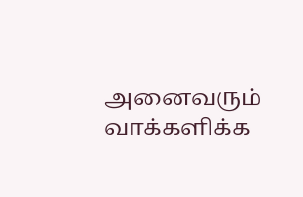அனைவரும் வாக்களிக்க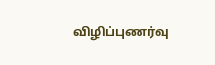விழிப்புணர்வு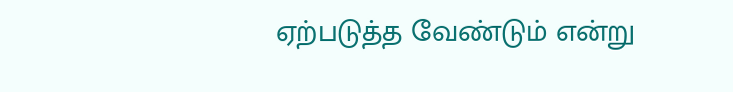ஏற்படுத்த வேண்டும் என்று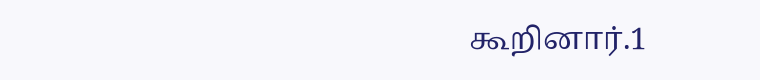கூறினார்.1